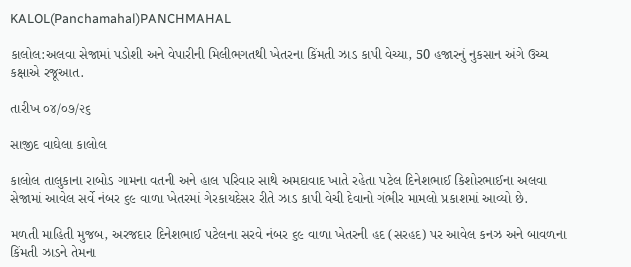KALOL(Panchamahal)PANCHMAHAL

કાલોલ:અલવા સેજામાં પડોશી અને વેપારીની મિલીભગતથી ખેતરના કિંમતી ઝાડ કાપી વેચ્યા, 50 હજારનું નુકસાન અંગે ઉચ્ચ કક્ષાએ રજૂઆત.

તારીખ ૦૪/૦૭/૨૬

સાજીદ વાઘેલા કાલોલ

કાલોલ તાલુકાના રાબોડ ગામના વતની અને હાલ પરિવાર સાથે અમદાવાદ ખાતે રહેતા પટેલ દિનેશભાઈ કિશોરભાઈના અલવા સેજામાં આવેલ સર્વે નંબર ૬૯ વાળા ખેતરમાં ગેરકાયદેસર રીતે ઝાડ કાપી વેચી દેવાનો ગંભીર મામલો પ્રકાશમાં આવ્યો છે.

મળતી માહિતી મુજબ, અરજદાર દિનેશભાઈ પટેલના સરવે નંબર ૬૯ વાળા ખેતરની હદ (સરહદ) પર આવેલ કનઝ અને બાવળના કિંમતી ઝાડને તેમના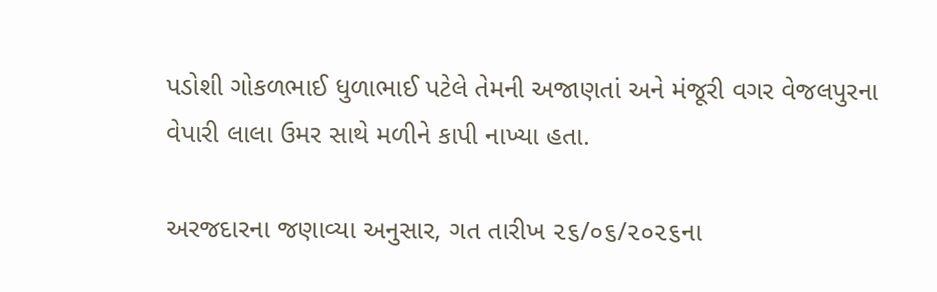પડોશી ગોકળભાઈ ધુળાભાઈ પટેલે તેમની અજાણતાં અને મંજૂરી વગર વેજલપુરના વેપારી લાલા ઉમર સાથે મળીને કાપી નાખ્યા હતા.

અરજદારના જણાવ્યા અનુસાર, ગત તારીખ ૨૬/૦૬/૨૦૨૬ના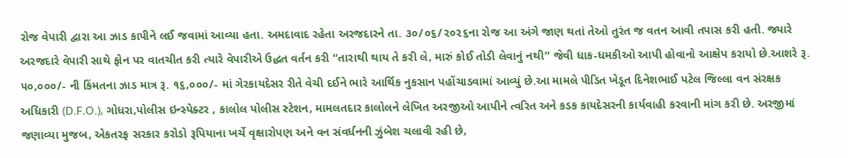રોજ વેપારી દ્વારા આ ઝાડ કાપીને લઈ જવામાં આવ્યા હતા. અમદાવાદ રહેતા અરજદારને તા. ૩૦/૦૬/૨૦૨૬ના રોજ આ અંગે જાણ થતાં તેઓ તુરંત જ વતન આવી તપાસ કરી હતી. જ્યારે અરજદારે વેપારી સાથે ફોન પર વાતચીત કરી ત્યારે વેપારીએ ઉદ્ધત વર્તન કરી “તારાથી થાય તે કરી લે, મારું કોઈ તોડી લેવાનું નથી” જેવી ધાક-ધમકીઓ આપી હોવાનો આક્ષેપ કરાયો છે.આશરે રૂ. ૫૦,૦૦૦/- ની કિંમતના ઝાડ માત્ર રૂ. ૧૬,૦૦૦/- માં ગેરકાયદેસર રીતે વેચી દઈને ભારે આર્થિક નુકસાન પહોંચાડવામાં આવ્યું છે.આ મામલે પીડિત ખેડૂત દિનેશભાઈ પટેલ જિલ્લા વન સંરક્ષક અધિકારી (D.F.O.), ગોધરા,પોલીસ ઇન્સ્પેક્ટર , કાલોલ પોલીસ સ્ટેશન, મામલતદાર કાલોલને લેખિત અરજીઓ આપીને ત્વરિત અને કડક કાયદેસરની કાર્યવાહી કરવાની માંગ કરી છે. અરજીમાં જણાવ્યા મુજબ, એકતરફ સરકાર કરોડો રૂપિયાના ખર્ચે વૃક્ષારોપણ અને વન સંવર્ધનની ઝુંબેશ ચલાવી રહી છે,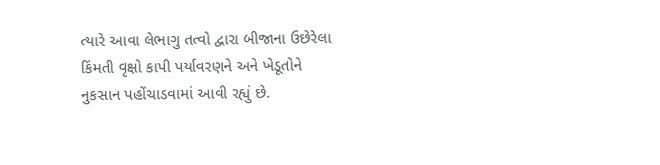ત્યારે આવા લેભાગુ તત્વો દ્વારા બીજાના ઉછેરેલા કિંમતી વૃક્ષો કાપી પર્યાવરણને અને ખેડૂતોને નુકસાન પહોંચાડવામાં આવી રહ્યું છે.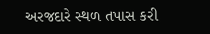અરજદારે સ્થળ તપાસ કરી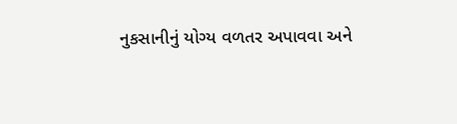નુકસાનીનું યોગ્ય વળતર અપાવવા અને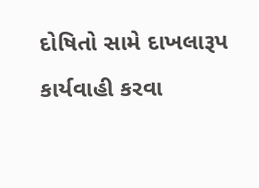દોષિતો સામે દાખલારૂપ કાર્યવાહી કરવા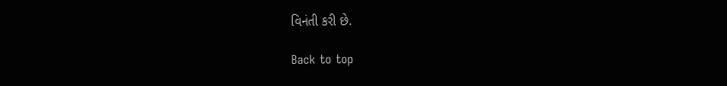વિનંતી કરી છે.

Back to top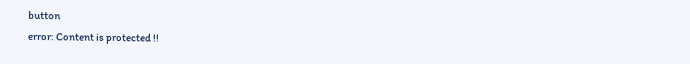button
error: Content is protected !!